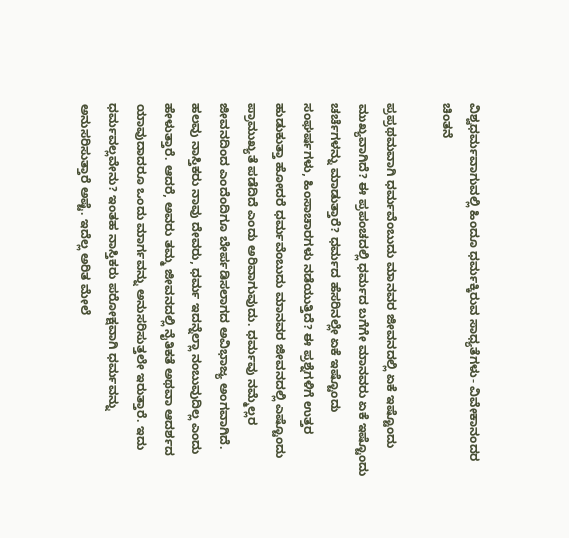ವಿಶ್ವಧರ್ಮವಾಗುವಲ್ಲಿ ಹಿಂದೂ ಧರ್ಮಕ್ಕಿರುವ ಸಾಧ್ಯತೆಗಳು- ವಿವೇಕಾನಂದರ ಚಿಂತನೆ

ಪ್ರಪ್ರಥಮವಾಗಿ ಧರ್ಮವೆಂಬುದು ಮಾನವರ ಜೀವನದಲ್ಲಿ ಏಕೆ ಇಷ್ಟೊಂದು ಮುಖ್ಯವಾಗಿದೆ? ಈ ಪ್ರಪಂಚದಲ್ಲಿ ಧರ್ಮದ ಬಗೆಗೇ ಮಾನವರು ಏಕೆ ಇಷ್ಟೊಂದು ಚರ್ಚೆಗಳನ್ನು ಮಾಡುತ್ತಾರೆ? ಧರ್ಮದ ಹೆಸರಿನಲ್ಲೇ ಏಕೆ ಇಷ್ಟೊಂದು ಸಂಘರ್ಷಗಳು, ಹಿಂಸಾಚಾರಗಳು ನಡೆಯುತ್ತಿದೆ? ಈ ಪ್ರಶ್ನೆಗಳಿಗೆ ಉತ್ತರ ಹುಡುಕುತ್ತಾ ಹೋದರೆ ಧರ್ಮವೆಂಬುದು ಮಾನವರ ಜೀವನದಲ್ಲಿ ಎಷ್ಟೊಂದು ಪ್ರಾಮುಖ್ಯತೆ ಪಡೆದಿದೆ ಎಂದು ಅರಿವಾಗುವುದು. ಧರ್ಮವು ನಮ್ಮೆಲ್ಲರ ಜೀವನದಿಂದ ಎಂದೆಂದಿಗೂ ಬೇರ್ಪಡಿಸಲಾಗದ ಅವಿಭಾಜ್ಯ ಅಂಗವಾಗಿದೆ. ಹಲವು ನಾಸ್ತಿಕರು ನಾವು ದೇವರು, ಧರ್ಮ ಇದನ್ನೆಲ್ಲಾ ನಂಬುವುದಿಲ್ಲ ಎಂದು ಹೇಳುತ್ತಾರೆ. ಆದರೆ, ಅವರು ತಮ್ಮ ಜೀವನದಲ್ಲಿ ನೈತಿಕತೆ ಅಥವಾ ಆದರ್ಶದ ಯಾವುದಾದರೂ ಒಂದು ಮಾರ್ಗವನ್ನು ಅನುಸರಿಸುತ್ತಲೇ ಇರುತ್ತಾರೆ. ಇದು ಧರ್ಮವಲ್ಲವೇನು? ಇಂತಹ ನಾಸ್ತಿಕರು ಪರೋಕ್ಷವಾಗಿ ಧರ್ಮವನ್ನು ಅನುಸರಿಸುತ್ತಾರೆ ಅಷ್ಟೆ. ಇದೆಲ್ಲ ಅರಿತ ಮೇಲೆ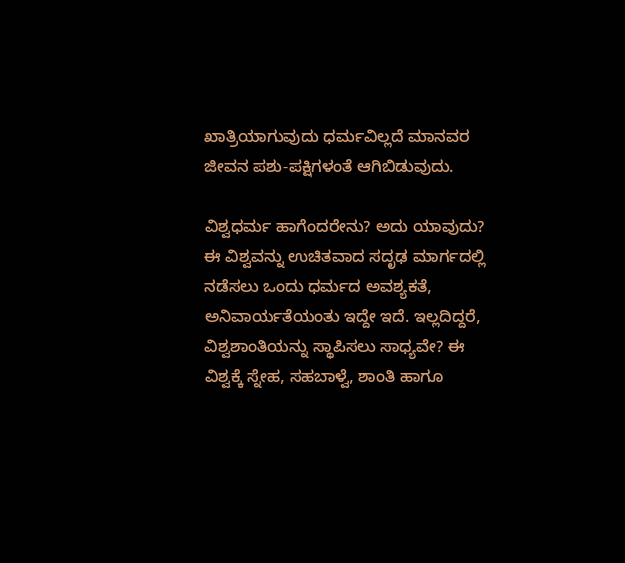ಖಾತ್ರಿಯಾಗುವುದು ಧರ್ಮವಿಲ್ಲದೆ ಮಾನವರ ಜೀವನ ಪಶು-ಪಕ್ಷಿಗಳಂತೆ ಆಗಿಬಿಡುವುದು.

ವಿಶ್ವಧರ್ಮ ಹಾಗೆಂದರೇನು? ಅದು ಯಾವುದು? ಈ ವಿಶ್ವವನ್ನು ಉಚಿತವಾದ ಸದೃಢ ಮಾರ್ಗದಲ್ಲಿ ನಡೆಸಲು ಒಂದು ಧರ್ಮದ ಅವಶ್ಯಕತೆ, ಅನಿವಾರ್ಯತೆಯಂತು ಇದ್ದೇ ಇದೆ. ಇಲ್ಲದಿದ್ದರೆ, ವಿಶ್ವಶಾಂತಿಯನ್ನು ಸ್ಥಾಪಿಸಲು ಸಾಧ್ಯವೇ? ಈ ವಿಶ್ವಕ್ಕೆ ಸ್ನೇಹ, ಸಹಬಾಳ್ವೆ, ಶಾಂತಿ ಹಾಗೂ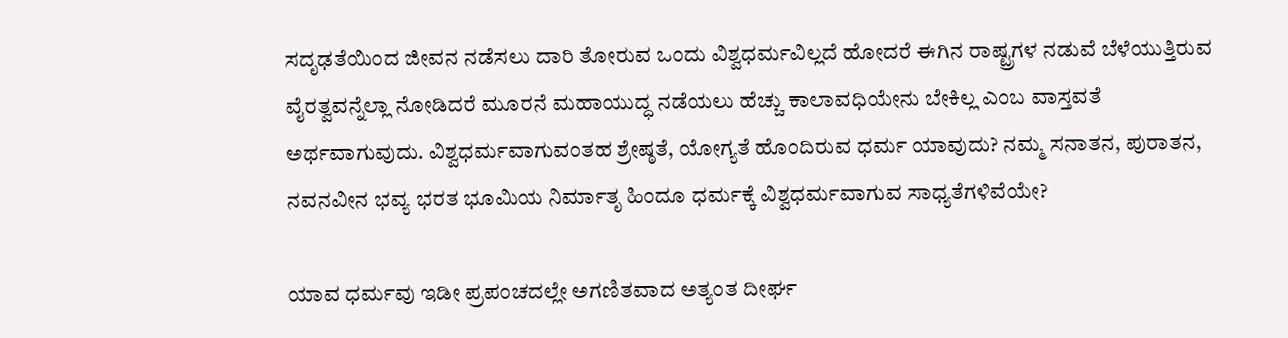ಸದೃಢತೆಯಿಂದ ಜೀವನ ನಡೆಸಲು ದಾರಿ ತೋರುವ ಒಂದು ವಿಶ್ವಧರ್ಮವಿಲ್ಲದೆ ಹೋದರೆ ಈಗಿನ ರಾಷ್ಟ್ರಗಳ ನಡುವೆ ಬೆಳೆಯುತ್ತಿರುವ ವೈರತ್ವವನ್ನೆಲ್ಲಾ ನೋಡಿದರೆ ಮೂರನೆ ಮಹಾಯುದ್ಧ ನಡೆಯಲು ಹೆಚ್ಚು ಕಾಲಾವಧಿಯೇನು ಬೇಕಿಲ್ಲ ಎಂಬ ವಾಸ್ತವತೆ ಅರ್ಥವಾಗುವುದು. ವಿಶ್ವಧರ್ಮವಾಗುವಂತಹ ಶ್ರೇಷ್ಠತೆ, ಯೋಗ್ಯತೆ ಹೊಂದಿರುವ ಧರ್ಮ ಯಾವುದು? ನಮ್ಮ ಸನಾತನ, ಪುರಾತನ, ನವನವೀನ ಭವ್ಯ ಭರತ ಭೂಮಿಯ ನಿರ್ಮಾತೃ ಹಿಂದೂ ಧರ್ಮಕ್ಕೆ ವಿಶ್ವಧರ್ಮವಾಗುವ ಸಾಧ್ಯತೆಗಳಿವೆಯೇ?

ಯಾವ ಧರ್ಮವು ಇಡೀ ಪ್ರಪಂಚದಲ್ಲೇ ಅಗಣಿತವಾದ ಅತ್ಯಂತ ದೀರ್ಘ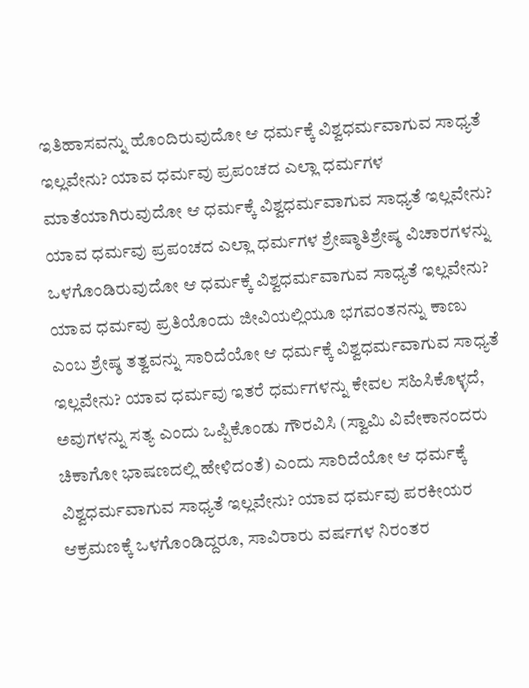ಇತಿಹಾಸವನ್ನು ಹೊಂದಿರುವುದೋ ಆ ಧರ್ಮಕ್ಕೆ ವಿಶ್ವಧರ್ಮವಾಗುವ ಸಾಧ್ಯತೆ ಇಲ್ಲವೇನು? ಯಾವ ಧರ್ಮವು ಪ್ರಪಂಚದ ಎಲ್ಲಾ ಧರ್ಮಗಳ ಮಾತೆಯಾಗಿರುವುದೋ ಆ ಧರ್ಮಕ್ಕೆ ವಿಶ್ವಧರ್ಮವಾಗುವ ಸಾಧ್ಯತೆ ಇಲ್ಲವೇನು? ಯಾವ ಧರ್ಮವು ಪ್ರಪಂಚದ ಎಲ್ಲಾ ಧರ್ಮಗಳ ಶ್ರೇಷ್ಠಾತಿಶ್ರೇಷ್ಠ ವಿಚಾರಗಳನ್ನು ಒಳಗೊಂಡಿರುವುದೋ ಆ ಧರ್ಮಕ್ಕೆ ವಿಶ್ವಧರ್ಮವಾಗುವ ಸಾಧ್ಯತೆ ಇಲ್ಲವೇನು? ಯಾವ ಧರ್ಮವು ಪ್ರತಿಯೊಂದು ಜೀವಿಯಲ್ಲಿಯೂ ಭಗವಂತನನ್ನು ಕಾಣು ಎಂಬ ಶ್ರೇಷ್ಠ ತತ್ವವನ್ನು ಸಾರಿದೆಯೋ ಆ ಧರ್ಮಕ್ಕೆ ವಿಶ್ವಧರ್ಮವಾಗುವ ಸಾಧ್ಯತೆ ಇಲ್ಲವೇನು? ಯಾವ ಧರ್ಮವು ಇತರೆ ಧರ್ಮಗಳನ್ನು ಕೇವಲ ಸಹಿಸಿಕೊಳ್ಳದೆ, ಅವುಗಳನ್ನು ಸತ್ಯ ಎಂದು ಒಪ್ಪಿಕೊಂಡು ಗೌರವಿಸಿ (ಸ್ವಾಮಿ ವಿವೇಕಾನಂದರು ಚಿಕಾಗೋ ಭಾಷಣದಲ್ಲಿ ಹೇಳಿದಂತೆ) ಎಂದು ಸಾರಿದೆಯೋ ಆ ಧರ್ಮಕ್ಕೆ ವಿಶ್ವಧರ್ಮವಾಗುವ ಸಾಧ್ಯತೆ ಇಲ್ಲವೇನು? ಯಾವ ಧರ್ಮವು ಪರಕೀಯರ ಆಕ್ರಮಣಕ್ಕೆ ಒಳಗೊಂಡಿದ್ದರೂ, ಸಾವಿರಾರು ವರ್ಷಗಳ ನಿರಂತರ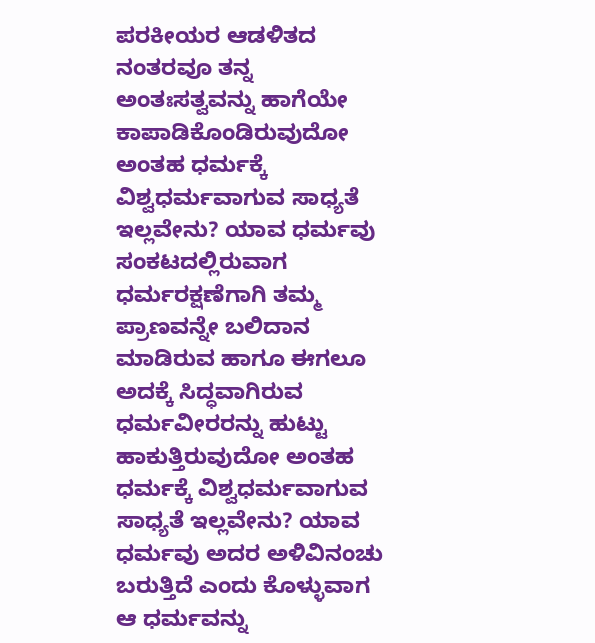ಪರಕೀಯರ ಆಡಳಿತದ ನಂತರವೂ ತನ್ನ ಅಂತಃಸತ್ವವನ್ನು ಹಾಗೆಯೇ ಕಾಪಾಡಿಕೊಂಡಿರುವುದೋ ಅಂತಹ ಧರ್ಮಕ್ಕೆ ವಿಶ್ವಧರ್ಮವಾಗುವ ಸಾಧ್ಯತೆ ಇಲ್ಲವೇನು? ಯಾವ ಧರ್ಮವು ಸಂಕಟದಲ್ಲಿರುವಾಗ ಧರ್ಮರಕ್ಷಣೆಗಾಗಿ ತಮ್ಮ ಪ್ರಾಣವನ್ನೇ ಬಲಿದಾನ ಮಾಡಿರುವ ಹಾಗೂ ಈಗಲೂ ಅದಕ್ಕೆ ಸಿದ್ಧವಾಗಿರುವ ಧರ್ಮವೀರರನ್ನು ಹುಟ್ಟು ಹಾಕುತ್ತಿರುವುದೋ ಅಂತಹ ಧರ್ಮಕ್ಕೆ ವಿಶ್ವಧರ್ಮವಾಗುವ ಸಾಧ್ಯತೆ ಇಲ್ಲವೇನು? ಯಾವ ಧರ್ಮವು ಅದರ ಅಳಿವಿನಂಚು ಬರುತ್ತಿದೆ ಎಂದು ಕೊಳ್ಳುವಾಗ ಆ ಧರ್ಮವನ್ನು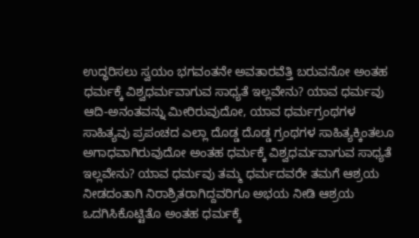ಉದ್ಧರಿಸಲು ಸ್ವಯಂ ಭಗವಂತನೇ ಅವತಾರವೆತ್ತಿ ಬರುವನೋ ಅಂತಹ ಧರ್ಮಕ್ಕೆ ವಿಶ್ವಧರ್ಮವಾಗುವ ಸಾಧ್ಯತೆ ಇಲ್ಲವೇನು? ಯಾವ ಧರ್ಮವು ಆದಿ-ಅನಂತವನ್ನು ಮೀರಿರುವುದೋ, ಯಾವ ಧರ್ಮಗ್ರಂಥಗಳ ಸಾಹಿತ್ಯವು ಪ್ರಪಂಚದ ಎಲ್ಲಾ ದೊಡ್ಡ ದೊಡ್ಡ ಗ್ರಂಥಗಳ ಸಾಹಿತ್ಯಕ್ಕಿಂತಲೂ ಅಗಾಧವಾಗಿರುವುದೋ ಅಂತಹ ಧರ್ಮಕ್ಕೆ ವಿಶ್ವಧರ್ಮವಾಗುವ ಸಾಧ್ಯತೆ ಇಲ್ಲವೇನು? ಯಾವ ಧರ್ಮವು ತಮ್ಮ ಧರ್ಮದವರೇ ತಮಗೆ ಆಶ್ರಯ ನೀಡದಂತಾಗಿ ನಿರಾಶ್ರಿತರಾಗಿದ್ದವರಿಗೂ ಅಭಯ ನೀಡಿ ಆಶ್ರಯ ಒದಗಿಸಿಕೊಟ್ಟಿತೊ ಅಂತಹ ಧರ್ಮಕ್ಕೆ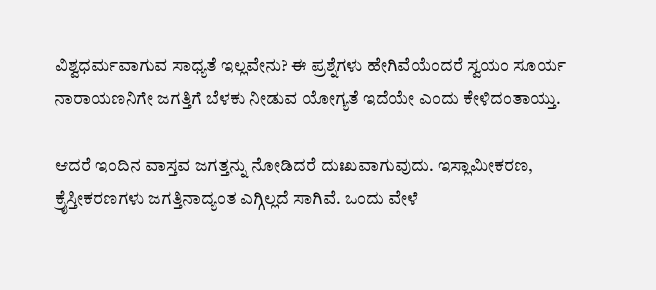ವಿಶ್ವಧರ್ಮವಾಗುವ ಸಾಧ್ಯತೆ ಇಲ್ಲವೇನು? ಈ ಪ್ರಶ್ನೆಗಳು ಹೇಗಿವೆಯೆಂದರೆ ಸ್ವಯಂ ಸೂರ್ಯ ನಾರಾಯಣನಿಗೇ ಜಗತ್ತಿಗೆ ಬೆಳಕು ನೀಡುವ ಯೋಗ್ಯತೆ ಇದೆಯೇ ಎಂದು ಕೇಳಿದಂತಾಯ್ತು.

ಆದರೆ ಇಂದಿನ ವಾಸ್ತವ ಜಗತ್ತನ್ನು ನೋಡಿದರೆ ದುಃಖವಾಗುವುದು. ಇಸ್ಲಾಮೀಕರಣ, ಕ್ರೈಸ್ತೀಕರಣಗಳು ಜಗತ್ತಿನಾದ್ಯಂತ ಎಗ್ಗಿಲ್ಲದೆ ಸಾಗಿವೆ. ಒಂದು ವೇಳೆ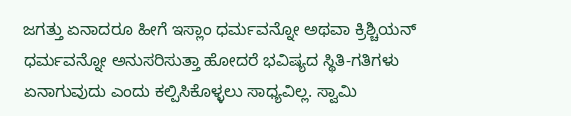ಜಗತ್ತು ಏನಾದರೂ ಹೀಗೆ ಇಸ್ಲಾಂ ಧರ್ಮವನ್ನೋ ಅಥವಾ ಕ್ರಿಶ್ಚಿಯನ್ ಧರ್ಮವನ್ನೋ ಅನುಸರಿಸುತ್ತಾ ಹೋದರೆ ಭವಿಷ್ಯದ ಸ್ಥಿತಿ-ಗತಿಗಳು ಏನಾಗುವುದು ಎಂದು ಕಲ್ಪಿಸಿಕೊಳ್ಳಲು ಸಾಧ್ಯವಿಲ್ಲ. ಸ್ವಾಮಿ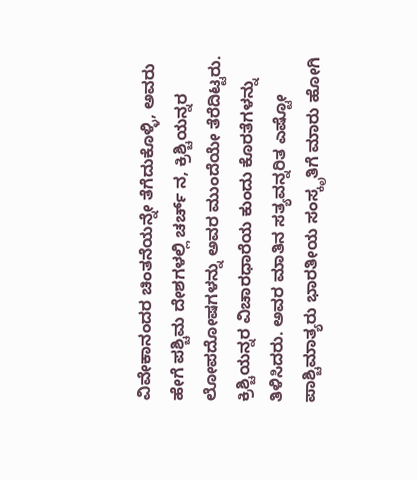ವಿವೇಕಾನಂದರ ಚಿಂತನೆಯನ್ನೇ ತೆಗೆದುಕೊಳ್ಳಿ, ಅವರು ಹೇಗೆ ಪಶ್ಚಿಮ ದೇಶಗಳಲ್ಲಿ ಚರ್ಚ್ ನ, ಕ್ರಿಶ್ಚಿಯನ್ನರ ಲೋಪದೋಷಗಳನ್ನು ಅವರ ಮುಂದೆಯೇ ತೆರೆದಿಟ್ಟರು. ಕ್ರಿಶ್ಚಿಯನ್ನರ ವಿಚಾರಧಾರೆಯ ಕುಂದು ಕೊರತೆಗಳನ್ನು ತಿಳಿಸಿದರು. ಅವರ ಮಾತಿನ ಸತ್ಯವನ್ನರಿತ ಎಷ್ಟೋ ಪಾಶ್ಚಿಮಾತ್ಯರು ಭಾರತೀಯ ಸಂಸ್ಕೃತಿಗೆ ಮಾರು ಹೋಗಿ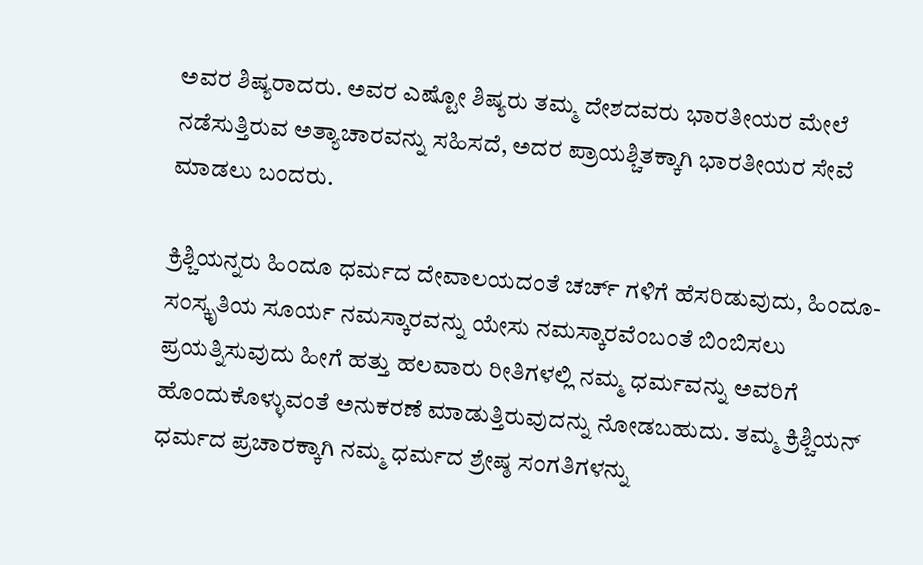ಅವರ ಶಿಷ್ಯರಾದರು. ಅವರ ಎಷ್ಟೋ ಶಿಷ್ಯರು ತಮ್ಮ ದೇಶದವರು ಭಾರತೀಯರ ಮೇಲೆ ನಡೆಸುತ್ತಿರುವ ಅತ್ಯಾಚಾರವನ್ನು ಸಹಿಸದೆ, ಅದರ ಪ್ರಾಯಶ್ಚಿತಕ್ಕಾಗಿ ಭಾರತೀಯರ ಸೇವೆ ಮಾಡಲು ಬಂದರು.

ಕ್ರಿಶ್ಚಿಯನ್ನರು ಹಿಂದೂ ಧರ್ಮದ ದೇವಾಲಯದಂತೆ ಚರ್ಚ್ ಗಳಿಗೆ ಹೆಸರಿಡುವುದು, ಹಿಂದೂ-ಸಂಸ್ಕೃತಿಯ ಸೂರ್ಯ ನಮಸ್ಕಾರವನ್ನು ಯೇಸು ನಮಸ್ಕಾರವೆಂಬಂತೆ ಬಿಂಬಿಸಲು ಪ್ರಯತ್ನಿಸುವುದು ಹೀಗೆ ಹತ್ತು ಹಲವಾರು ರೀತಿಗಳಲ್ಲಿ ನಮ್ಮ ಧರ್ಮವನ್ನು ಅವರಿಗೆ ಹೊಂದುಕೊಳ್ಳುವಂತೆ ಅನುಕರಣೆ ಮಾಡುತ್ತಿರುವುದನ್ನು ನೋಡಬಹುದು. ತಮ್ಮ ಕ್ರಿಶ್ಚಿಯನ್ ಧರ್ಮದ ಪ್ರಚಾರಕ್ಕಾಗಿ ನಮ್ಮ ಧರ್ಮದ ಶ್ರೇಷ್ಠ ಸಂಗತಿಗಳನ್ನು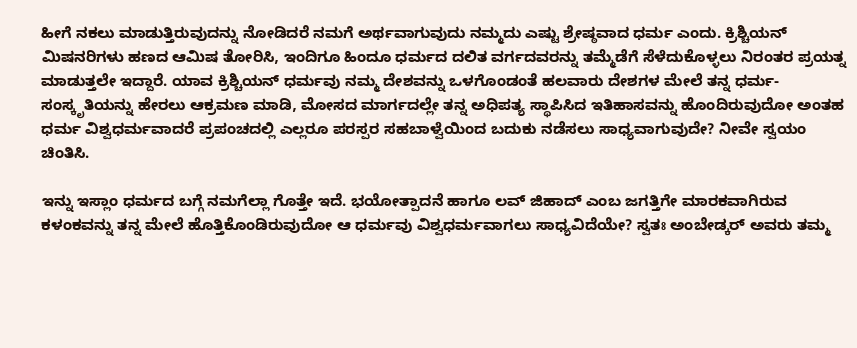ಹೀಗೆ ನಕಲು ಮಾಡುತ್ತಿರುವುದನ್ನು ನೋಡಿದರೆ ನಮಗೆ ಅರ್ಥವಾಗುವುದು ನಮ್ಮದು ಎಷ್ಟು ಶ್ರೇಷ್ಠವಾದ ಧರ್ಮ ಎಂದು. ಕ್ರಿಶ್ಚಿಯನ್ ಮಿಷನರಿಗಳು ಹಣದ ಆಮಿಷ ತೋರಿಸಿ, ಇಂದಿಗೂ ಹಿಂದೂ ಧರ್ಮದ ದಲಿತ ವರ್ಗದವರನ್ನು ತಮ್ಮೆಡೆಗೆ ಸೆಳೆದುಕೊಳ್ಳಲು ನಿರಂತರ ಪ್ರಯತ್ನ ಮಾಡುತ್ತಲೇ ಇದ್ದಾರೆ. ಯಾವ ಕ್ರಿಶ್ಚಿಯನ್ ಧರ್ಮವು ನಮ್ಮ ದೇಶವನ್ನು ಒಳಗೊಂಡಂತೆ ಹಲವಾರು ದೇಶಗಳ ಮೇಲೆ ತನ್ನ ಧರ್ಮ-ಸಂಸ್ಕೃತಿಯನ್ನು ಹೇರಲು ಆಕ್ರಮಣ ಮಾಡಿ, ಮೋಸದ ಮಾರ್ಗದಲ್ಲೇ ತನ್ನ ಅಧಿಪತ್ಯ ಸ್ಥಾಪಿಸಿದ ಇತಿಹಾಸವನ್ನು ಹೊಂದಿರುವುದೋ ಅಂತಹ ಧರ್ಮ ವಿಶ್ವಧರ್ಮವಾದರೆ ಪ್ರಪಂಚದಲ್ಲಿ ಎಲ್ಲರೂ ಪರಸ್ಪರ ಸಹಬಾಳ್ವೆಯಿಂದ ಬದುಕು ನಡೆಸಲು ಸಾಧ್ಯವಾಗುವುದೇ? ನೀವೇ ಸ್ವಯಂ ಚಿಂತಿಸಿ.

ಇನ್ನು ಇಸ್ಲಾಂ ಧರ್ಮದ ಬಗ್ಗೆ ನಮಗೆಲ್ಲಾ ಗೊತ್ತೇ ಇದೆ. ಭಯೋತ್ಪಾದನೆ ಹಾಗೂ ಲವ್ ಜಿಹಾದ್ ಎಂಬ ಜಗತ್ತಿಗೇ ಮಾರಕವಾಗಿರುವ ಕಳಂಕವನ್ನು ತನ್ನ ಮೇಲೆ ಹೊತ್ತಿಕೊಂಡಿರುವುದೋ ಆ ಧರ್ಮವು ವಿಶ್ವಧರ್ಮವಾಗಲು ಸಾಧ್ಯವಿದೆಯೇ? ಸ್ವತಃ ಅಂಬೇಡ್ಕರ್ ಅವರು ತಮ್ಮ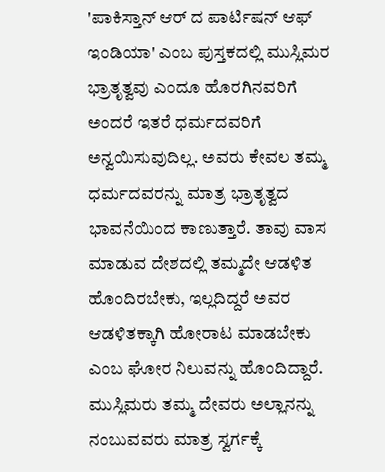'ಪಾಕಿಸ್ತಾನ್ ಆರ್ ದ ಪಾರ್ಟಿಷನ್ ಆಫ್ ಇಂಡಿಯಾ' ಎಂಬ ಪುಸ್ತಕದಲ್ಲಿ ಮುಸ್ಲಿಮರ ಭ್ರಾತೃತ್ವವು ಎಂದೂ ಹೊರಗಿನವರಿಗೆ ಅಂದರೆ ಇತರೆ ಧರ್ಮದವರಿಗೆ ಅನ್ವಯಿಸುವುದಿಲ್ಲ. ಅವರು ಕೇವಲ ತಮ್ಮ ಧರ್ಮದವರನ್ನು ಮಾತ್ರ ಭ್ರಾತೃತ್ವದ ಭಾವನೆಯಿಂದ ಕಾಣುತ್ತಾರೆ. ತಾವು ವಾಸ ಮಾಡುವ ದೇಶದಲ್ಲಿ ತಮ್ಮದೇ ಆಡಳಿತ ಹೊಂದಿರಬೇಕು, ಇಲ್ಲದಿದ್ದರೆ ಅವರ ಆಡಳಿತಕ್ಕಾಗಿ ಹೋರಾಟ ಮಾಡಬೇಕು ಎಂಬ ಘೋರ ನಿಲುವನ್ನು ಹೊಂದಿದ್ದಾರೆ. ಮುಸ್ಲಿಮರು ತಮ್ಮ ದೇವರು ಅಲ್ಲಾನನ್ನು ನಂಬುವವರು ಮಾತ್ರ ಸ್ವರ್ಗಕ್ಕೆ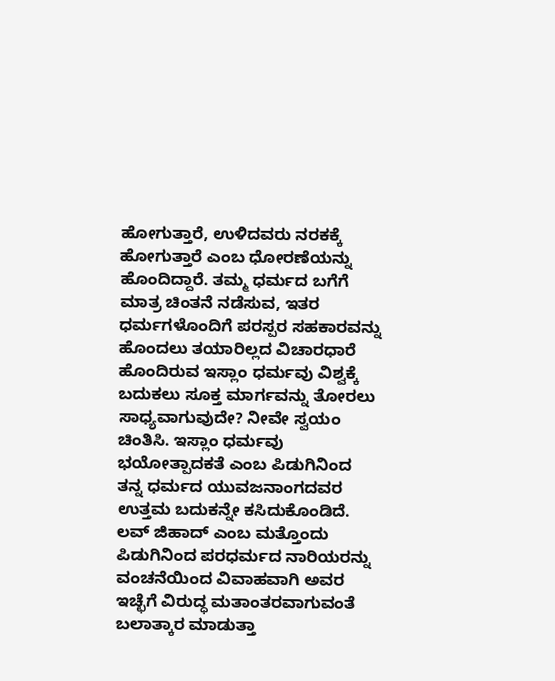ಹೋಗುತ್ತಾರೆ, ಉಳಿದವರು ನರಕಕ್ಕೆ ಹೋಗುತ್ತಾರೆ ಎಂಬ ಧೋರಣೆಯನ್ನು ಹೊಂದಿದ್ದಾರೆ. ತಮ್ಮ ಧರ್ಮದ ಬಗೆಗೆ ಮಾತ್ರ ಚಿಂತನೆ ನಡೆಸುವ, ಇತರ ಧರ್ಮಗಳೊಂದಿಗೆ ಪರಸ್ಪರ ಸಹಕಾರವನ್ನು ಹೊಂದಲು ತಯಾರಿಲ್ಲದ ವಿಚಾರಧಾರೆ ಹೊಂದಿರುವ ಇಸ್ಲಾಂ ಧರ್ಮವು ವಿಶ್ವಕ್ಕೆ ಬದುಕಲು ಸೂಕ್ತ ಮಾರ್ಗವನ್ನು ತೋರಲು ಸಾಧ್ಯವಾಗುವುದೇ? ನೀವೇ ಸ್ವಯಂ ಚಿಂತಿಸಿ. ಇಸ್ಲಾಂ ಧರ್ಮವು ಭಯೋತ್ಪಾದಕತೆ ಎಂಬ ಪಿಡುಗಿನಿಂದ ತನ್ನ ಧರ್ಮದ ಯುವಜನಾಂಗದವರ ಉತ್ತಮ ಬದುಕನ್ನೇ ಕಸಿದುಕೊಂಡಿದೆ. ಲವ್ ಜಿಹಾದ್ ಎಂಬ ಮತ್ತೊಂದು ಪಿಡುಗಿನಿಂದ ಪರಧರ್ಮದ ನಾರಿಯರನ್ನು ವಂಚನೆಯಿಂದ ವಿವಾಹವಾಗಿ ಅವರ ಇಚ್ಛೆಗೆ ವಿರುದ್ಧ ಮತಾಂತರವಾಗುವಂತೆ ಬಲಾತ್ಕಾರ ಮಾಡುತ್ತಾ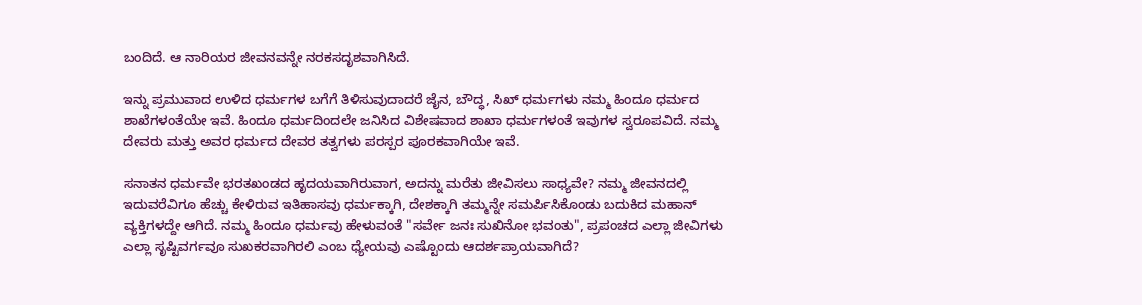ಬಂದಿದೆ. ಆ ನಾರಿಯರ ಜೀವನವನ್ನೇ ನರಕಸದೃಶವಾಗಿಸಿದೆ.

ಇನ್ನು ಪ್ರಮುವಾದ ಉಳಿದ ಧರ್ಮಗಳ ಬಗೆಗೆ ತಿಳಿಸುವುದಾದರೆ ಜೈನ, ಬೌದ್ಧ, ಸಿಖ್ ಧರ್ಮಗಳು ನಮ್ಮ ಹಿಂದೂ ಧರ್ಮದ ಶಾಖೆಗಳಂತೆಯೇ ಇವೆ. ಹಿಂದೂ ಧರ್ಮದಿಂದಲೇ ಜನಿಸಿದ ವಿಶೇಷವಾದ ಶಾಖಾ ಧರ್ಮಗಳಂತೆ ಇವುಗಳ ಸ್ವರೂಪವಿದೆ. ನಮ್ಮ ದೇವರು ಮತ್ತು ಅವರ ಧರ್ಮದ ದೇವರ ತತ್ವಗಳು ಪರಸ್ಪರ ಪೂರಕವಾಗಿಯೇ ಇವೆ.

ಸನಾತನ ಧರ್ಮವೇ ಭರತಖಂಡದ ಹೃದಯವಾಗಿರುವಾಗ, ಅದನ್ನು ಮರೆತು ಜೀವಿಸಲು ಸಾಧ್ಯವೇ? ನಮ್ಮ ಜೀವನದಲ್ಲಿ ಇದುವರೆವಿಗೂ ಹೆಚ್ಚು ಕೇಳಿರುವ ಇತಿಹಾಸವು ಧರ್ಮಕ್ಕಾಗಿ, ದೇಶಕ್ಕಾಗಿ ತಮ್ಮನ್ನೇ ಸಮರ್ಪಿಸಿಕೊಂಡು ಬದುಕಿದ ಮಹಾನ್ ವ್ಯಕ್ತಿಗಳದ್ದೇ ಆಗಿದೆ. ನಮ್ಮ ಹಿಂದೂ ಧರ್ಮವು ಹೇಳುವಂತೆ "ಸರ್ವೇ ಜನಃ ಸುಖಿನೋ ಭವಂತು", ಪ್ರಪಂಚದ ಎಲ್ಲಾ ಜೀವಿಗಳು ಎಲ್ಲಾ ಸೃಷ್ಟಿವರ್ಗವೂ ಸುಖಕರವಾಗಿರಲಿ ಎಂಬ ಧ್ಯೇಯವು ಎಷ್ಟೊಂದು ಆದರ್ಶಪ್ರಾಯವಾಗಿದೆ?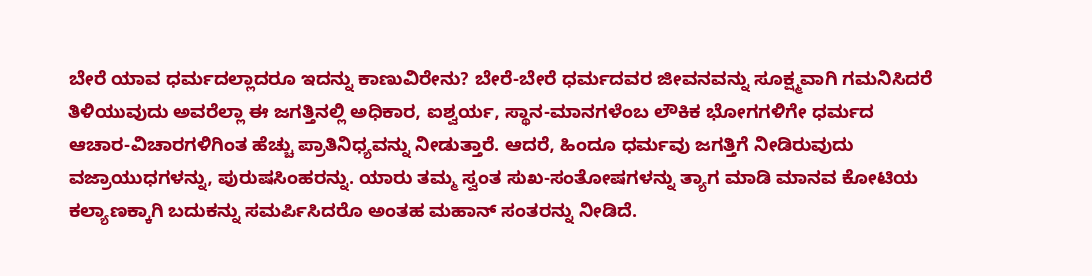ಬೇರೆ ಯಾವ ಧರ್ಮದಲ್ಲಾದರೂ ಇದನ್ನು ಕಾಣುವಿರೇನು? ಬೇರೆ-ಬೇರೆ ಧರ್ಮದವರ ಜೀವನವನ್ನು ಸೂಕ್ಷ್ಮವಾಗಿ ಗಮನಿಸಿದರೆ ತಿಳಿಯುವುದು ಅವರೆಲ್ಲಾ ಈ ಜಗತ್ತಿನಲ್ಲಿ ಅಧಿಕಾರ, ಐಶ್ವರ್ಯ, ಸ್ಥಾನ-ಮಾನಗಳೆಂಬ ಲೌಕಿಕ ಭೋಗಗಳಿಗೇ ಧರ್ಮದ ಆಚಾರ-ವಿಚಾರಗಳಿಗಿಂತ ಹೆಚ್ಚು ಪ್ರಾತಿನಿಧ್ಯವನ್ನು ನೀಡುತ್ತಾರೆ. ಆದರೆ, ಹಿಂದೂ ಧರ್ಮವು ಜಗತ್ತಿಗೆ ನೀಡಿರುವುದು ವಜ್ರಾಯುಧಗಳನ್ನು, ಪುರುಷಸಿಂಹರನ್ನು. ಯಾರು ತಮ್ಮ ಸ್ವಂತ ಸುಖ-ಸಂತೋಷಗಳನ್ನು ತ್ಯಾಗ ಮಾಡಿ ಮಾನವ ಕೋಟಿಯ ಕಲ್ಯಾಣಕ್ಕಾಗಿ ಬದುಕನ್ನು ಸಮರ್ಪಿಸಿದರೊ ಅಂತಹ ಮಹಾನ್ ಸಂತರನ್ನು ನೀಡಿದೆ.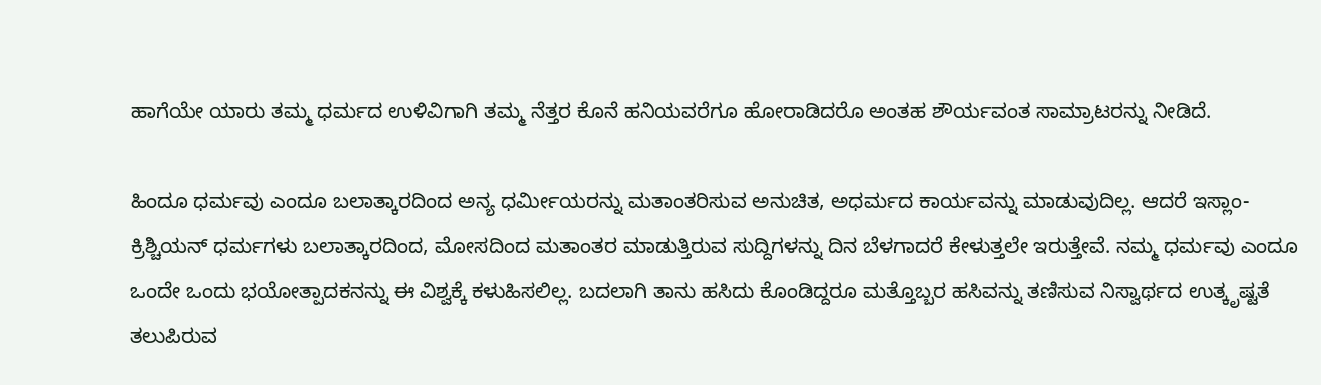ಹಾಗೆಯೇ ಯಾರು ತಮ್ಮ ಧರ್ಮದ ಉಳಿವಿಗಾಗಿ ತಮ್ಮ ನೆತ್ತರ ಕೊನೆ ಹನಿಯವರೆಗೂ ಹೋರಾಡಿದರೊ ಅಂತಹ ಶೌರ್ಯವಂತ ಸಾಮ್ರಾಟರನ್ನು ನೀಡಿದೆ.

ಹಿಂದೂ ಧರ್ಮವು ಎಂದೂ ಬಲಾತ್ಕಾರದಿಂದ ಅನ್ಯ ಧರ್ಮೀಯರನ್ನು ಮತಾಂತರಿಸುವ ಅನುಚಿತ, ಅಧರ್ಮದ ಕಾರ್ಯವನ್ನು ಮಾಡುವುದಿಲ್ಲ. ಆದರೆ ಇಸ್ಲಾಂ-ಕ್ರಿಶ್ಚಿಯನ್ ಧರ್ಮಗಳು ಬಲಾತ್ಕಾರದಿಂದ, ಮೋಸದಿಂದ ಮತಾಂತರ ಮಾಡುತ್ತಿರುವ ಸುದ್ದಿಗಳನ್ನು ದಿನ ಬೆಳಗಾದರೆ ಕೇಳುತ್ತಲೇ ಇರುತ್ತೇವೆ. ನಮ್ಮ ಧರ್ಮವು ಎಂದೂ ಒಂದೇ ಒಂದು ಭಯೋತ್ಪಾದಕನನ್ನು ಈ ವಿಶ್ವಕ್ಕೆ ಕಳುಹಿಸಲಿಲ್ಲ. ಬದಲಾಗಿ ತಾನು ಹಸಿದು ಕೊಂಡಿದ್ದರೂ ಮತ್ತೊಬ್ಬರ ಹಸಿವನ್ನು ತಣಿಸುವ ನಿಸ್ವಾರ್ಥದ ಉತ್ಕೃಷ್ಟತೆ ತಲುಪಿರುವ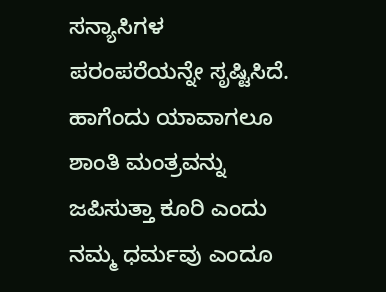ಸನ್ಯಾಸಿಗಳ ಪರಂಪರೆಯನ್ನೇ ಸೃಷ್ಟಿಸಿದೆ. ಹಾಗೆಂದು ಯಾವಾಗಲೂ ಶಾಂತಿ ಮಂತ್ರವನ್ನು ಜಪಿಸುತ್ತಾ ಕೂರಿ ಎಂದು ನಮ್ಮ ಧರ್ಮವು ಎಂದೂ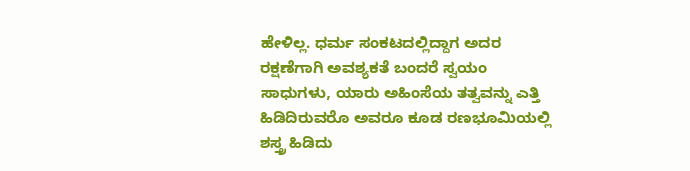ಹೇಳಿಲ್ಲ. ಧರ್ಮ ಸಂಕಟದಲ್ಲಿದ್ದಾಗ ಅದರ ರಕ್ಷಣೆಗಾಗಿ ಅವಶ್ಯಕತೆ ಬಂದರೆ ಸ್ವಯಂ ಸಾಧುಗಳು, ಯಾರು ಅಹಿಂಸೆಯ ತತ್ವವನ್ನು ಎತ್ತಿ ಹಿಡಿದಿರುವರೊ ಅವರೂ ಕೂಡ ರಣಭೂಮಿಯಲ್ಲಿ ಶಸ್ತ್ರ ಹಿಡಿದು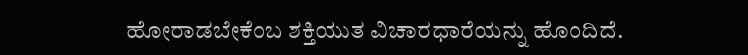ಹೋರಾಡಬೇಕೆಂಬ ಶಕ್ತಿಯುತ ವಿಚಾರಧಾರೆಯನ್ನು ಹೊಂದಿದೆ.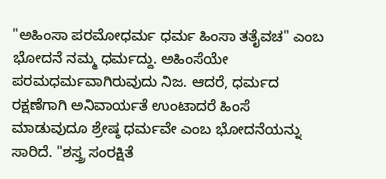"ಅಹಿಂಸಾ ಪರಮೋಧರ್ಮ ಧರ್ಮ ಹಿಂಸಾ ತತೈವಚ" ಎಂಬ ಭೋದನೆ ನಮ್ಮ ಧರ್ಮದ್ದು. ಅಹಿಂಸೆಯೇ ಪರಮಧರ್ಮವಾಗಿರುವುದು ನಿಜ. ಆದರೆ, ಧರ್ಮದ ರಕ್ಷಣೆಗಾಗಿ ಅನಿವಾರ್ಯತೆ ಉಂಟಾದರೆ ಹಿಂಸೆ ಮಾಡುವುದೂ ಶ್ರೇಷ್ಠ ಧರ್ಮವೇ ಎಂಬ ಭೋದನೆಯನ್ನು ಸಾರಿದೆ. "ಶಸ್ತ್ರ ಸಂರಕ್ಷಿತೆ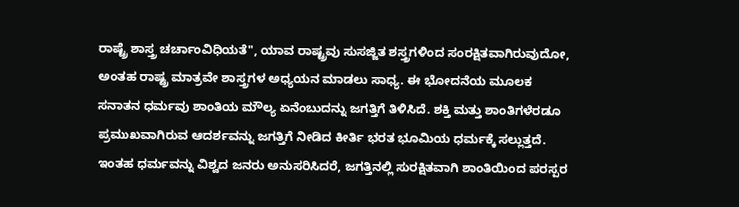ರಾಷ್ಟ್ರೆ ಶಾಸ್ತ್ರ ಚರ್ಚಾಂವಿಧಿಯತೆ", ಯಾವ ರಾಷ್ಟ್ರವು ಸುಸಜ್ಜಿತ ಶಸ್ತ್ರಗಳಿಂದ ಸಂರಕ್ಷಿತವಾಗಿರುವುದೋ, ಅಂತಹ ರಾಷ್ಟ್ರ ಮಾತ್ರವೇ ಶಾಸ್ತ್ರಗಳ ಅಧ್ಯಯನ ಮಾಡಲು ಸಾಧ್ಯ. ಈ ಭೋದನೆಯ ಮೂಲಕ ಸನಾತನ ಧರ್ಮವು ಶಾಂತಿಯ ಮೌಲ್ಯ ಏನೆಂಬುದನ್ನು ಜಗತ್ತಿಗೆ ತಿಳಿಸಿದೆ. ಶಕ್ತಿ ಮತ್ತು ಶಾಂತಿಗಳೆರಡೂ ಪ್ರಮುಖವಾಗಿರುವ ಆದರ್ಶವನ್ನು ಜಗತ್ತಿಗೆ ನೀಡಿದ ಕೀರ್ತಿ ಭರತ ಭೂಮಿಯ ಧರ್ಮಕ್ಕೆ ಸಲ್ಲುತ್ತದೆ. ಇಂತಹ ಧರ್ಮವನ್ನು ವಿಶ್ವದ ಜನರು ಅನುಸರಿಸಿದರೆ, ಜಗತ್ತಿನಲ್ಲಿ ಸುರಕ್ಷಿತವಾಗಿ ಶಾಂತಿಯಿಂದ ಪರಸ್ಪರ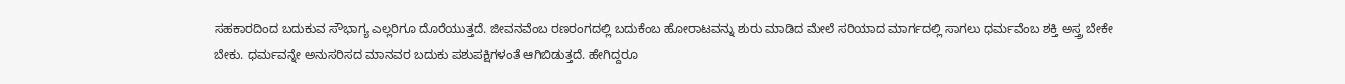ಸಹಕಾರದಿಂದ ಬದುಕುವ ಸೌಭಾಗ್ಯ ಎಲ್ಲರಿಗೂ ದೊರೆಯುತ್ತದೆ. ಜೀವನವೆಂಬ ರಣರಂಗದಲ್ಲಿ ಬದುಕೆಂಬ ಹೋರಾಟವನ್ನು ಶುರು ಮಾಡಿದ ಮೇಲೆ ಸರಿಯಾದ ಮಾರ್ಗದಲ್ಲಿ ಸಾಗಲು ಧರ್ಮವೆಂಬ ಶಕ್ತಿ ಅಸ್ತ್ರ ಬೇಕೇ ಬೇಕು. ಧರ್ಮವನ್ನೇ ಅನುಸರಿಸದ ಮಾನವರ ಬದುಕು ಪಶುಪಕ್ಷಿಗಳಂತೆ ಆಗಿಬಿಡುತ್ತದೆ. ಹೇಗಿದ್ದರೂ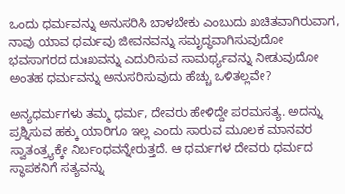ಒಂದು ಧರ್ಮವನ್ನು ಅನುಸರಿಸಿ ಬಾಳಬೇಕು ಎಂಬುದು ಖಚಿತವಾಗಿರುವಾಗ, ನಾವು ಯಾವ ಧರ್ಮವು ಜೀವನವನ್ನು ಸಮೃದ್ಧವಾಗಿಸುವುದೋ ಭವಸಾಗರದ ದುಃಖವನ್ನು ಎದುರಿಸುವ ಸಾಮರ್ಥ್ಯವನ್ನು ನೀಡುವುದೋ ಅಂತಹ ಧರ್ಮವನ್ನು ಅನುಸರಿಸುವುದು ಹೆಚ್ಚು ಒಳಿತಲ್ಲವೇ?

ಅನ್ಯಧರ್ಮಗಳು ತಮ್ಮ ಧರ್ಮ, ದೇವರು ಹೇಳಿದ್ದೇ ಪರಮಸತ್ಯ. ಅದನ್ನು ಪ್ರಶ್ನಿಸುವ ಹಕ್ಕು ಯಾರಿಗೂ ಇಲ್ಲ ಎಂದು ಸಾರುವ ಮೂಲಕ ಮಾನವರ ಸ್ವಾತಂತ್ರ್ಯಕ್ಕೇ ನಿರ್ಬಂಧವನ್ನೇರುತ್ತದೆ. ಆ ಧರ್ಮಗಳ ದೇವರು ಧರ್ಮದ ಸ್ಥಾಪಕನಿಗೆ ಸತ್ಯವನ್ನು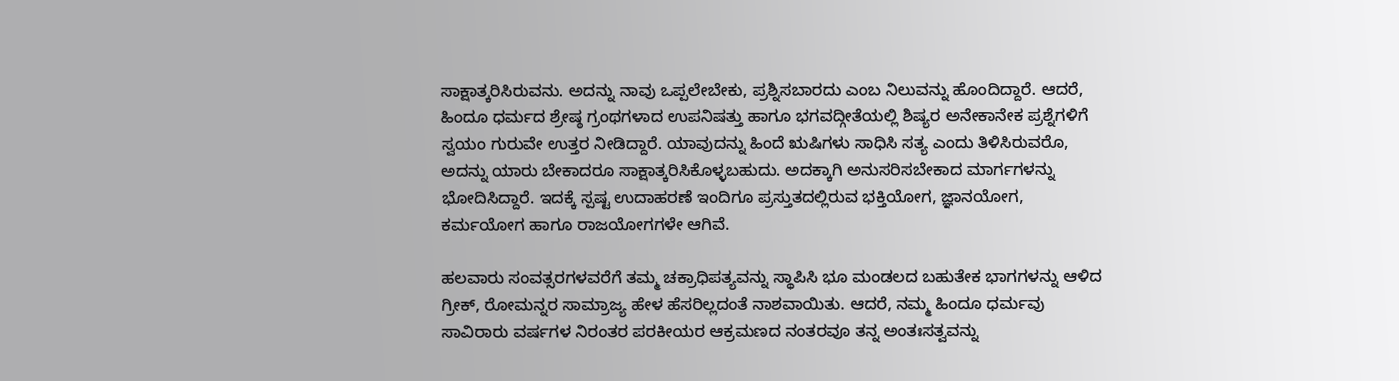ಸಾಕ್ಷಾತ್ಕರಿಸಿರುವನು. ಅದನ್ನು ನಾವು ಒಪ್ಪಲೇಬೇಕು, ಪ್ರಶ್ನಿಸಬಾರದು ಎಂಬ ನಿಲುವನ್ನು ಹೊಂದಿದ್ದಾರೆ. ಆದರೆ, ಹಿಂದೂ ಧರ್ಮದ ಶ್ರೇಷ್ಠ ಗ್ರಂಥಗಳಾದ ಉಪನಿಷತ್ತು ಹಾಗೂ ಭಗವದ್ಗೀತೆಯಲ್ಲಿ ಶಿಷ್ಯರ ಅನೇಕಾನೇಕ ಪ್ರಶ್ನೆಗಳಿಗೆ ಸ್ವಯಂ ಗುರುವೇ ಉತ್ತರ ನೀಡಿದ್ದಾರೆ. ಯಾವುದನ್ನು ಹಿಂದೆ ಋಷಿಗಳು ಸಾಧಿಸಿ ಸತ್ಯ ಎಂದು ತಿಳಿಸಿರುವರೊ, ಅದನ್ನು ಯಾರು ಬೇಕಾದರೂ ಸಾಕ್ಷಾತ್ಕರಿಸಿಕೊಳ್ಳಬಹುದು. ಅದಕ್ಕಾಗಿ ಅನುಸರಿಸಬೇಕಾದ ಮಾರ್ಗಗಳನ್ನು ಭೋದಿಸಿದ್ದಾರೆ. ಇದಕ್ಕೆ ಸ್ಪಷ್ಟ ಉದಾಹರಣೆ ಇಂದಿಗೂ ಪ್ರಸ್ತುತದಲ್ಲಿರುವ ಭಕ್ತಿಯೋಗ, ಜ್ಞಾನಯೋಗ, ಕರ್ಮಯೋಗ ಹಾಗೂ ರಾಜಯೋಗಗಳೇ ಆಗಿವೆ.

ಹಲವಾರು ಸಂವತ್ಸರಗಳವರೆಗೆ ತಮ್ಮ ಚಕ್ರಾಧಿಪತ್ಯವನ್ನು ಸ್ಥಾಪಿಸಿ ಭೂ ಮಂಡಲದ ಬಹುತೇಕ ಭಾಗಗಳನ್ನು ಆಳಿದ ಗ್ರೀಕ್, ರೋಮನ್ನರ ಸಾಮ್ರಾಜ್ಯ ಹೇಳ ಹೆಸರಿಲ್ಲದಂತೆ ನಾಶವಾಯಿತು. ಆದರೆ, ನಮ್ಮ ಹಿಂದೂ ಧರ್ಮವು ಸಾವಿರಾರು ವರ್ಷಗಳ ನಿರಂತರ ಪರಕೀಯರ ಆಕ್ರಮಣದ ನಂತರವೂ ತನ್ನ ಅಂತಃಸತ್ವವನ್ನು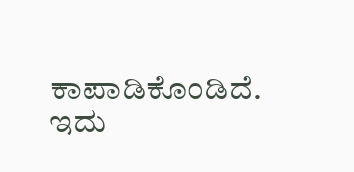ಕಾಪಾಡಿಕೊಂಡಿದೆ. ಇದು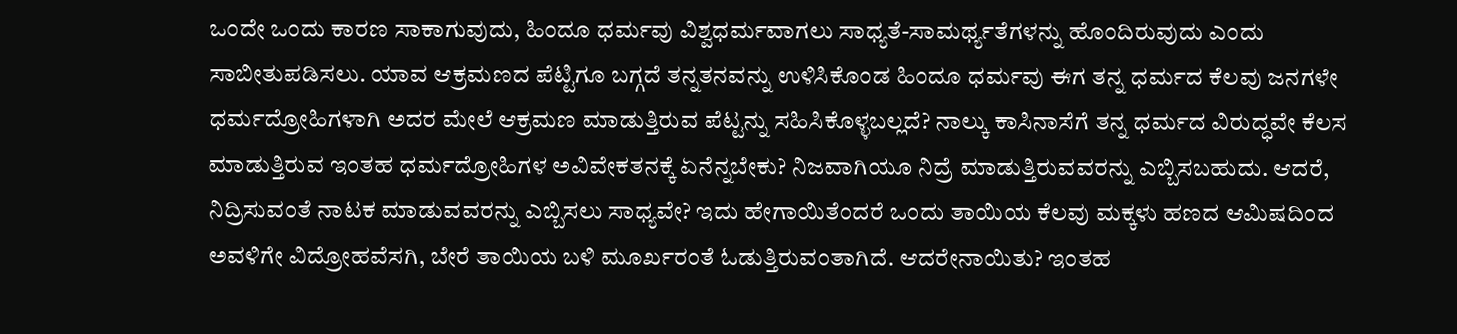ಒಂದೇ ಒಂದು ಕಾರಣ ಸಾಕಾಗುವುದು, ಹಿಂದೂ ಧರ್ಮವು ವಿಶ್ವಧರ್ಮವಾಗಲು ಸಾಧ್ಯತೆ-ಸಾಮರ್ಥ್ಯತೆಗಳನ್ನು ಹೊಂದಿರುವುದು ಎಂದು ಸಾಬೀತುಪಡಿಸಲು. ಯಾವ ಆಕ್ರಮಣದ ಪೆಟ್ಟಿಗೂ ಬಗ್ಗದೆ ತನ್ನತನವನ್ನು ಉಳಿಸಿಕೊಂಡ ಹಿಂದೂ ಧರ್ಮವು ಈಗ ತನ್ನ ಧರ್ಮದ ಕೆಲವು ಜನಗಳೇ ಧರ್ಮದ್ರೋಹಿಗಳಾಗಿ ಅದರ ಮೇಲೆ ಆಕ್ರಮಣ ಮಾಡುತ್ತಿರುವ ಪೆಟ್ಟನ್ನು ಸಹಿಸಿಕೊಳ್ಳಬಲ್ಲದೆ? ನಾಲ್ಕು ಕಾಸಿನಾಸೆಗೆ ತನ್ನ ಧರ್ಮದ ವಿರುದ್ಧವೇ ಕೆಲಸ ಮಾಡುತ್ತಿರುವ ಇಂತಹ ಧರ್ಮದ್ರೋಹಿಗಳ ಅವಿವೇಕತನಕ್ಕೆ ಏನೆನ್ನಬೇಕು? ನಿಜವಾಗಿಯೂ ನಿದ್ರೆ ಮಾಡುತ್ತಿರುವವರನ್ನು ಎಬ್ಬಿಸಬಹುದು. ಆದರೆ, ನಿದ್ರಿಸುವಂತೆ ನಾಟಕ ಮಾಡುವವರನ್ನು ಎಬ್ಬಿಸಲು ಸಾಧ್ಯವೇ? ಇದು ಹೇಗಾಯಿತೆಂದರೆ ಒಂದು ತಾಯಿಯ ಕೆಲವು ಮಕ್ಕಳು ಹಣದ ಆಮಿಷದಿಂದ ಅವಳಿಗೇ ವಿದ್ರೋಹವೆಸಗಿ, ಬೇರೆ ತಾಯಿಯ ಬಳಿ ಮೂರ್ಖರಂತೆ ಓಡುತ್ತಿರುವಂತಾಗಿದೆ. ಆದರೇನಾಯಿತು? ಇಂತಹ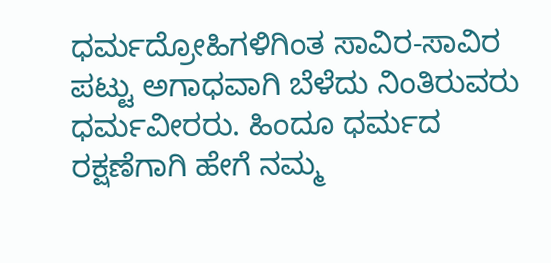ಧರ್ಮದ್ರೋಹಿಗಳಿಗಿಂತ ಸಾವಿರ-ಸಾವಿರ ಪಟ್ಟು ಅಗಾಧವಾಗಿ ಬೆಳೆದು ನಿಂತಿರುವರು ಧರ್ಮವೀರರು. ಹಿಂದೂ ಧರ್ಮದ ರಕ್ಷಣೆಗಾಗಿ ಹೇಗೆ ನಮ್ಮ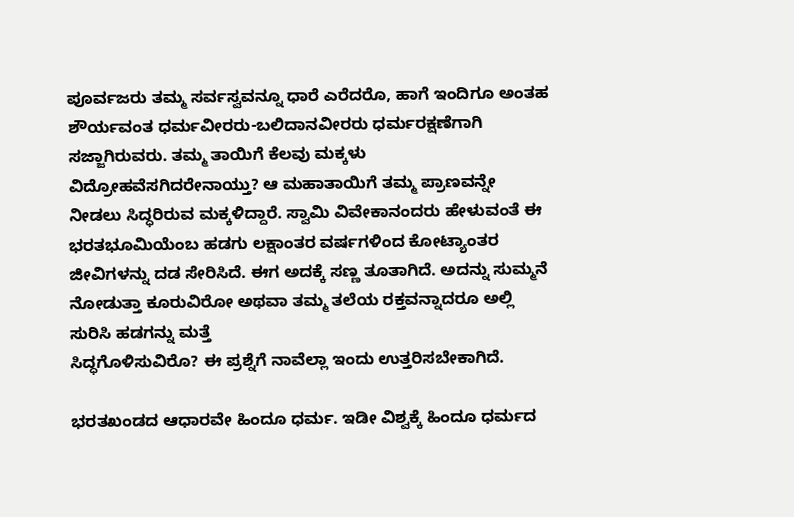ಪೂರ್ವಜರು ತಮ್ಮ ಸರ್ವಸ್ವವನ್ನೂ ಧಾರೆ ಎರೆದರೊ, ಹಾಗೆ ಇಂದಿಗೂ ಅಂತಹ ಶೌರ್ಯವಂತ ಧರ್ಮವೀರರು-ಬಲಿದಾನವೀರರು ಧರ್ಮರಕ್ಷಣೆಗಾಗಿ ಸಜ್ಜಾಗಿರುವರು. ತಮ್ಮ ತಾಯಿಗೆ ಕೆಲವು ಮಕ್ಕಳು ವಿದ್ರೋಹವೆಸಗಿದರೇನಾಯ್ತು? ಆ ಮಹಾತಾಯಿಗೆ ತಮ್ಮ ಪ್ರಾಣವನ್ನೇ ನೀಡಲು ಸಿದ್ಧರಿರುವ ಮಕ್ಕಳಿದ್ದಾರೆ. ಸ್ವಾಮಿ ವಿವೇಕಾನಂದರು ಹೇಳುವಂತೆ ಈ ಭರತಭೂಮಿಯೆಂಬ ಹಡಗು ಲಕ್ಷಾಂತರ ವರ್ಷಗಳಿಂದ ಕೋಟ್ಯಾಂತರ ಜೀವಿಗಳನ್ನು ದಡ ಸೇರಿಸಿದೆ. ಈಗ ಅದಕ್ಕೆ ಸಣ್ಣ ತೂತಾಗಿದೆ. ಅದನ್ನು ಸುಮ್ಮನೆ ನೋಡುತ್ತಾ ಕೂರುವಿರೋ ಅಥವಾ ತಮ್ಮ ತಲೆಯ ರಕ್ತವನ್ನಾದರೂ ಅಲ್ಲಿ ಸುರಿಸಿ ಹಡಗನ್ನು ಮತ್ತೆ
ಸಿದ್ಧಗೊಳಿಸುವಿರೊ? ಈ ಪ್ರಶ್ನೆಗೆ ನಾವೆಲ್ಲಾ ಇಂದು ಉತ್ತರಿಸಬೇಕಾಗಿದೆ.

ಭರತಖಂಡದ ಆಧಾರವೇ ಹಿಂದೂ ಧರ್ಮ. ಇಡೀ ವಿಶ್ವಕ್ಕೆ ಹಿಂದೂ ಧರ್ಮದ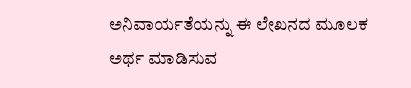ಅನಿವಾರ್ಯತೆಯನ್ನು ಈ ಲೇಖನದ ಮೂಲಕ ಅರ್ಥ ಮಾಡಿಸುವ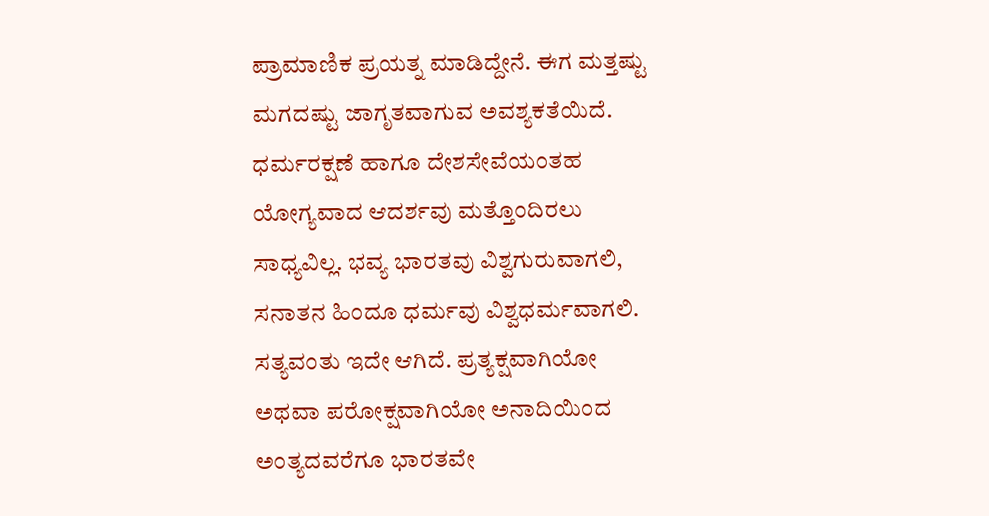ಪ್ರಾಮಾಣಿಕ ಪ್ರಯತ್ನ ಮಾಡಿದ್ದೇನೆ. ಈಗ ಮತ್ತಷ್ಟು ಮಗದಷ್ಟು ಜಾಗೃತವಾಗುವ ಅವಶ್ಯಕತೆಯಿದೆ. ಧರ್ಮರಕ್ಷಣೆ ಹಾಗೂ ದೇಶಸೇವೆಯಂತಹ ಯೋಗ್ಯವಾದ ಆದರ್ಶವು ಮತ್ತೊಂದಿರಲು ಸಾಧ್ಯವಿಲ್ಲ. ಭವ್ಯ ಭಾರತವು ವಿಶ್ವಗುರುವಾಗಲಿ, ಸನಾತನ ಹಿಂದೂ ಧರ್ಮವು ವಿಶ್ವಧರ್ಮವಾಗಲಿ. ಸತ್ಯವಂತು ಇದೇ ಆಗಿದೆ. ಪ್ರತ್ಯಕ್ಷವಾಗಿಯೋ ಅಥವಾ ಪರೋಕ್ಷವಾಗಿಯೋ ಅನಾದಿಯಿಂದ ಅಂತ್ಯದವರೆಗೂ ಭಾರತವೇ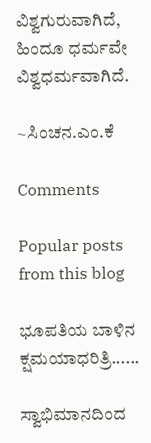ವಿಶ್ವಗುರುವಾಗಿದೆ, ಹಿಂದೂ ಧರ್ಮವೇ ವಿಶ್ವಧರ್ಮವಾಗಿದೆ.

~ಸಿಂಚನ.ಎಂ.ಕೆ

Comments

Popular posts from this blog

ಭೂಪತಿಯ ಬಾಳಿನ ಕ್ಷಮಯಾಧರಿತ್ರಿ......

ಸ್ವಾಭಿಮಾನದಿಂದ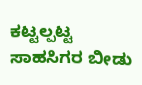ಕಟ್ಟಲ್ಪಟ್ಟ ಸಾಹಸಿಗರ ಬೀಡು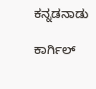ಕನ್ನಡನಾಡು

ಕಾರ್ಗಿಲ್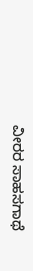ವೀರರ ಸಾಹಸಗಾಥೆ